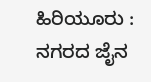ಹಿರಿಯೂರು :
ನಗರದ ಜೈನ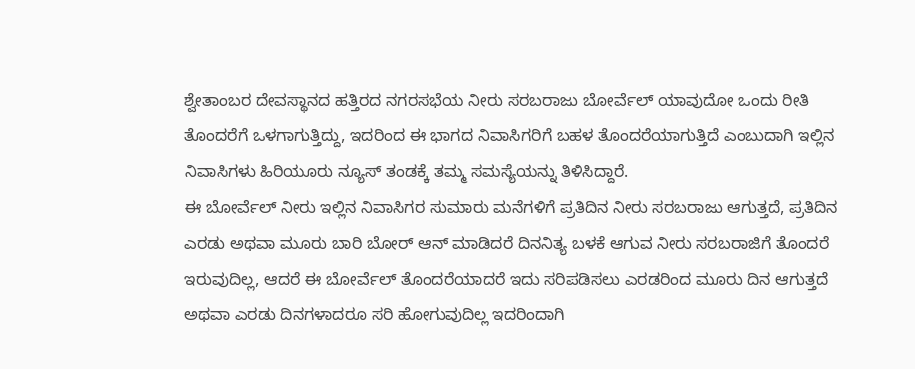ಶ್ವೇತಾಂಬರ ದೇವಸ್ಥಾನದ ಹತ್ತಿರದ ನಗರಸಭೆಯ ನೀರು ಸರಬರಾಜು ಬೋರ್ವೆಲ್ ಯಾವುದೋ ಒಂದು ರೀತಿ ತೊಂದರೆಗೆ ಒಳಗಾಗುತ್ತಿದ್ದು, ಇದರಿಂದ ಈ ಭಾಗದ ನಿವಾಸಿಗರಿಗೆ ಬಹಳ ತೊಂದರೆಯಾಗುತ್ತಿದೆ ಎಂಬುದಾಗಿ ಇಲ್ಲಿನ ನಿವಾಸಿಗಳು ಹಿರಿಯೂರು ನ್ಯೂಸ್ ತಂಡಕ್ಕೆ ತಮ್ಮ ಸಮಸ್ಯೆಯನ್ನು ತಿಳಿಸಿದ್ದಾರೆ.
ಈ ಬೋರ್ವೆಲ್ ನೀರು ಇಲ್ಲಿನ ನಿವಾಸಿಗರ ಸುಮಾರು ಮನೆಗಳಿಗೆ ಪ್ರತಿದಿನ ನೀರು ಸರಬರಾಜು ಆಗುತ್ತದೆ, ಪ್ರತಿದಿನ ಎರಡು ಅಥವಾ ಮೂರು ಬಾರಿ ಬೋರ್ ಆನ್ ಮಾಡಿದರೆ ದಿನನಿತ್ಯ ಬಳಕೆ ಆಗುವ ನೀರು ಸರಬರಾಜಿಗೆ ತೊಂದರೆ ಇರುವುದಿಲ್ಲ, ಆದರೆ ಈ ಬೋರ್ವೆಲ್ ತೊಂದರೆಯಾದರೆ ಇದು ಸರಿಪಡಿಸಲು ಎರಡರಿಂದ ಮೂರು ದಿನ ಆಗುತ್ತದೆ ಅಥವಾ ಎರಡು ದಿನಗಳಾದರೂ ಸರಿ ಹೋಗುವುದಿಲ್ಲ ಇದರಿಂದಾಗಿ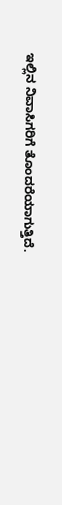ಇಲ್ಲಿನ ನಿವಾಸಿಗರಿಗೆ ತೊಂದರೆಯಾಗುತ್ತಿದೆ.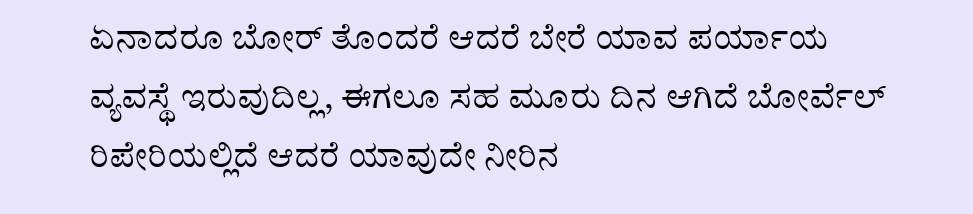ಏನಾದರೂ ಬೋರ್ ತೊಂದರೆ ಆದರೆ ಬೇರೆ ಯಾವ ಪರ್ಯಾಯ ವ್ಯವಸ್ಥೆ ಇರುವುದಿಲ್ಲ, ಈಗಲೂ ಸಹ ಮೂರು ದಿನ ಆಗಿದೆ ಬೋರ್ವೆಲ್ ರಿಪೇರಿಯಲ್ಲಿದೆ ಆದರೆ ಯಾವುದೇ ನೀರಿನ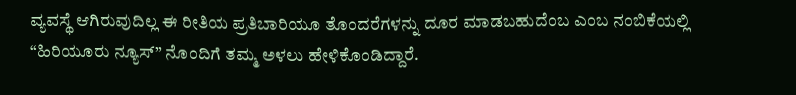ವ್ಯವಸ್ಥೆ ಆಗಿರುವುದಿಲ್ಲ ಈ ರೀತಿಯ ಪ್ರತಿಬಾರಿಯೂ ತೊಂದರೆಗಳನ್ನು ದೂರ ಮಾಡಬಹುದೆಂಬ ಎಂಬ ನಂಬಿಕೆಯಲ್ಲಿ “ಹಿರಿಯೂರು ನ್ಯೂಸ್” ನೊಂದಿಗೆ ತಮ್ಮ ಅಳಲು ಹೇಳಿಕೊಂಡಿದ್ದಾರೆ.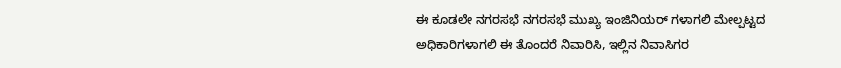ಈ ಕೂಡಲೇ ನಗರಸಭೆ ನಗರಸಭೆ ಮುಖ್ಯ ಇಂಜಿನಿಯರ್ ಗಳಾಗಲಿ ಮೇಲ್ಪಟ್ಟದ ಅಧಿಕಾರಿಗಳಾಗಲಿ ಈ ತೊಂದರೆ ನಿವಾರಿಸಿ, ಇಲ್ಲಿನ ನಿವಾಸಿಗರ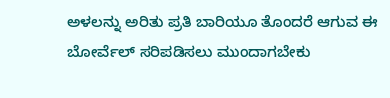ಅಳಲನ್ನು ಅರಿತು ಪ್ರತಿ ಬಾರಿಯೂ ತೊಂದರೆ ಆಗುವ ಈ ಬೋರ್ವೆಲ್ ಸರಿಪಡಿಸಲು ಮುಂದಾಗಬೇಕು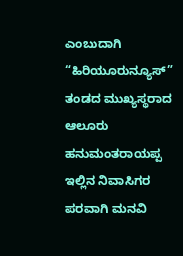ಎಂಬುದಾಗಿ “ಹಿರಿಯೂರುನ್ಯೂಸ್” ತಂಡದ ಮುಖ್ಯಸ್ಥರಾದ ಆಲೂರು ಹನುಮಂತರಾಯಪ್ಪ ಇಲ್ಲಿನ ನಿವಾಸಿಗರ ಪರವಾಗಿ ಮನವಿ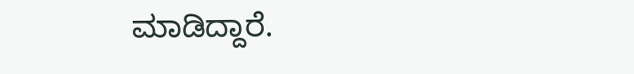ಮಾಡಿದ್ದಾರೆ.